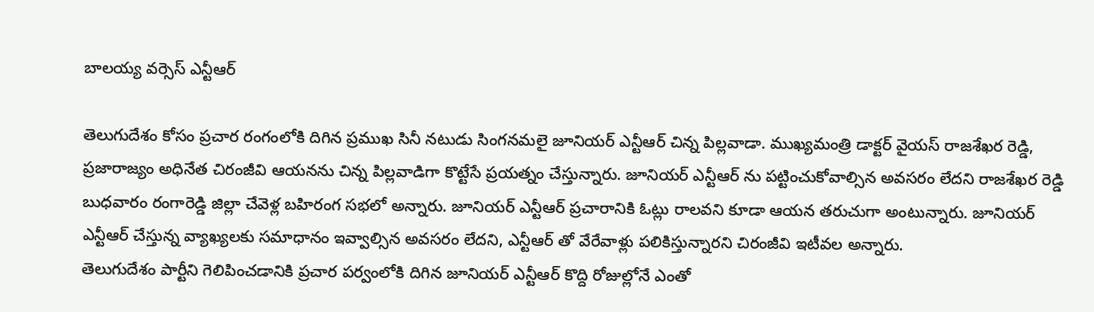బాలయ్య వర్సెస్ ఎన్టీఆర్

తెలుగుదేశం కోసం ప్రచార రంగంలోకి దిగిన ప్రముఖ సినీ నటుడు సింగనమలై జూనియర్ ఎన్టీఆర్ చిన్న పిల్లవాడా. ముఖ్యమంత్రి డాక్టర్ వైయస్ రాజశేఖర రెడ్డి, ప్రజారాజ్యం అధినేత చిరంజీవి ఆయనను చిన్న పిల్లవాడిగా కొట్టేసే ప్రయత్నం చేస్తున్నారు. జూనియర్ ఎన్టీఆర్ ను పట్టించుకోవాల్సిన అవసరం లేదని రాజశేఖర రెడ్డి బుధవారం రంగారెడ్డి జిల్లా చేవెళ్ల బహిరంగ సభలో అన్నారు. జూనియర్ ఎన్టీఆర్ ప్రచారానికి ఓట్లు రాలవని కూడా ఆయన తరుచుగా అంటున్నారు. జూనియర్ ఎన్టీఆర్ చేస్తున్న వ్యాఖ్యలకు సమాధానం ఇవ్వాల్సిన అవసరం లేదని, ఎన్టీఆర్ తో వేరేవాళ్లు పలికిస్తున్నారని చిరంజీవి ఇటీవల అన్నారు.
తెలుగుదేశం పార్టీని గెలిపించడానికి ప్రచార పర్వంలోకి దిగిన జూనియర్ ఎన్టీఆర్ కొద్ది రోజుల్లోనే ఎంతో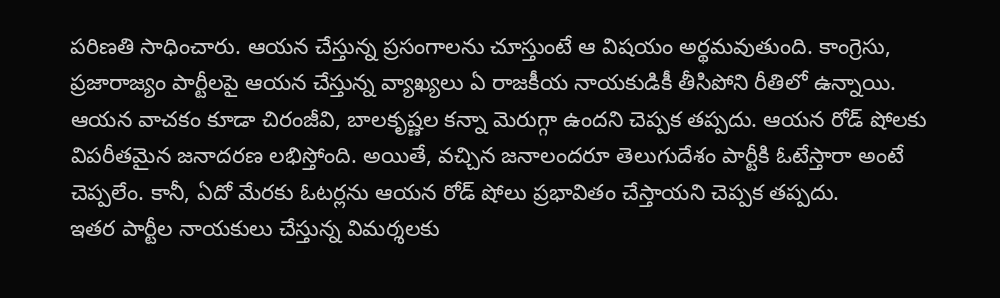పరిణతి సాధించారు. ఆయన చేస్తున్న ప్రసంగాలను చూస్తుంటే ఆ విషయం అర్థమవుతుంది. కాంగ్రెసు, ప్రజారాజ్యం పార్టీలపై ఆయన చేస్తున్న వ్యాఖ్యలు ఏ రాజకీయ నాయకుడికీ తీసిపోని రీతిలో ఉన్నాయి. ఆయన వాచకం కూడా చిరంజీవి, బాలకృష్ణల కన్నా మెరుగ్గా ఉందని చెప్పక తప్పదు. ఆయన రోడ్ షోలకు విపరీతమైన జనాదరణ లభిస్తోంది. అయితే, వచ్చిన జనాలందరూ తెలుగుదేశం పార్టీకి ఓటేస్తారా అంటే చెప్పలేం. కానీ, ఏదో మేరకు ఓటర్లను ఆయన రోడ్ షోలు ప్రభావితం చేస్తాయని చెప్పక తప్పదు.
ఇతర పార్టీల నాయకులు చేస్తున్న విమర్శలకు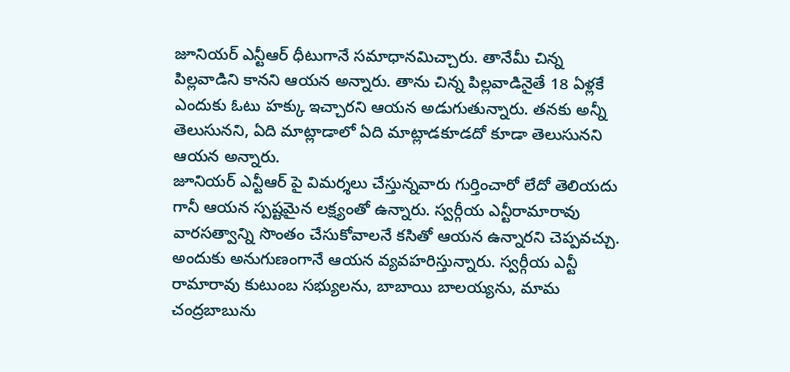జూనియర్ ఎన్టీఆర్ ధీటుగానే సమాధానమిచ్చారు. తానేమీ చిన్న పిల్లవాడిని కానని ఆయన అన్నారు. తాను చిన్న పిల్లవాడినైతే 18 ఏళ్లకే ఎందుకు ఓటు హక్కు ఇచ్చారని ఆయన అడుగుతున్నారు. తనకు అన్నీ తెలుసునని, ఏది మాట్లాడాలో ఏది మాట్లాడకూడదో కూడా తెలుసునని ఆయన అన్నారు.
జూనియర్ ఎన్టీఆర్ పై విమర్శలు చేస్తున్నవారు గుర్తించారో లేదో తెలియదు గానీ ఆయన స్పష్టమైన లక్ష్యంతో ఉన్నారు. స్వర్గీయ ఎన్టీరామారావు వారసత్వాన్ని సొంతం చేసుకోవాలనే కసితో ఆయన ఉన్నారని చెప్పవచ్చు. అందుకు అనుగుణంగానే ఆయన వ్యవహరిస్తున్నారు. స్వర్గీయ ఎన్టీ రామారావు కుటుంబ సభ్యులను, బాబాయి బాలయ్యను, మామ చంద్రబాబును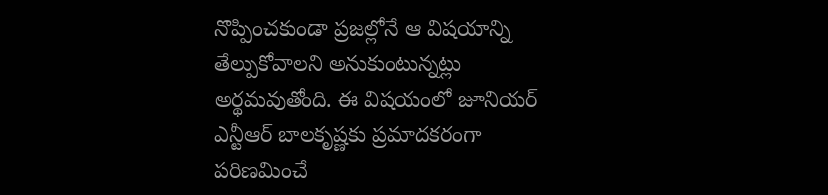నొప్పించకుండా ప్రజల్లోనే ఆ విషయాన్ని తేల్పుకోవాలని అనుకుంటున్నట్లు అర్థమవుతోంది. ఈ విషయంలో జూనియర్ ఎన్టీఆర్ బాలకృష్ణకు ప్రమాదకరంగా పరిణమించే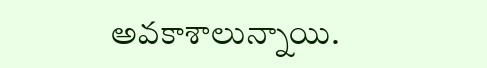అవకాశాలున్నాయి.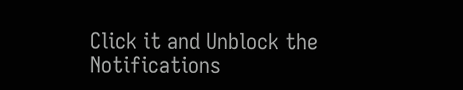Click it and Unblock the Notifications